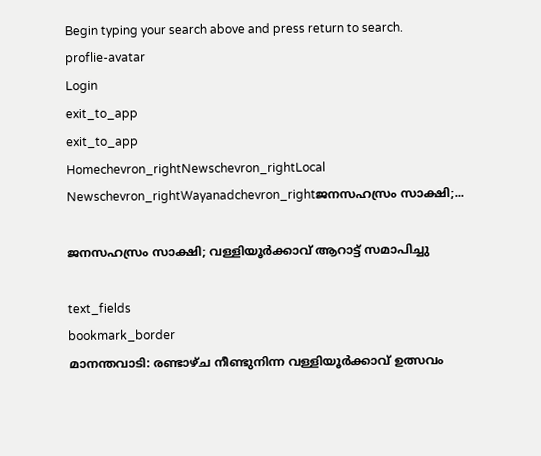Begin typing your search above and press return to search.
proflie-avatar
Login
exit_to_app
exit_to_app
Homechevron_rightNewschevron_rightLocal Newschevron_rightWayanadchevron_rightജനസഹസ്രം സാക്ഷി;...

ജനസഹസ്രം സാക്ഷി; വള്ളിയൂർക്കാവ് ആറാട്ട് സമാപിച്ചു

text_fields
bookmark_border
മാനന്തവാടി: രണ്ടാഴ്ച നീണ്ടുനിന്ന വള്ളിയൂർക്കാവ് ഉത്സവം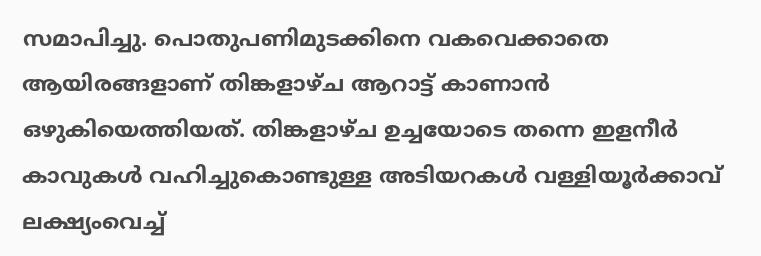സമാപിച്ചു. പൊതുപണിമുടക്കിനെ വകവെക്കാതെ ആയിരങ്ങളാണ് തിങ്കളാഴ്ച ആറാട്ട് കാണാൻ ഒഴുകിയെത്തിയത്. തിങ്കളാഴ്ച ഉച്ചയോടെ തന്നെ ഇളനീർ കാവുകൾ വഹിച്ചുകൊണ്ടുള്ള അടിയറകൾ വള്ളിയൂർക്കാവ് ലക്ഷ്യംവെച്ച്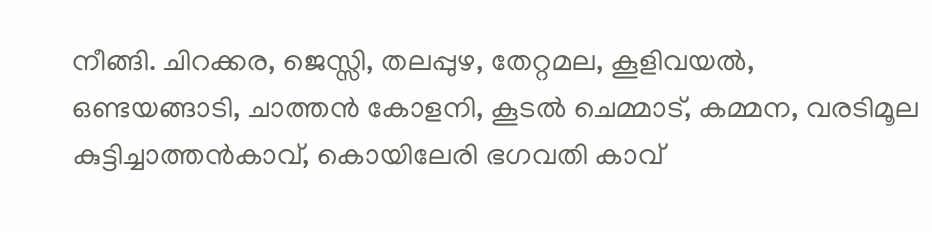നീങ്ങി. ചിറക്കര, ജെസ്സി, തലപ്പുഴ, തേറ്റമല, കൂളിവയൽ, ഒണ്ടയങ്ങാടി, ചാത്തൻ കോളനി, കൂടൽ ചെമ്മാട്, കമ്മന, വരടിമൂല കുട്ടിച്ചാത്തൻകാവ്, കൊയിലേരി ഭഗവതി കാവ്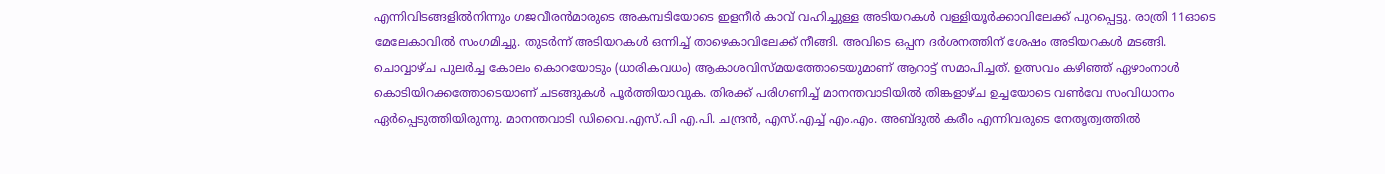എന്നിവിടങ്ങളിൽനിന്നും ഗജവീരൻമാരുടെ അകമ്പടിയോടെ ഇളനീർ കാവ് വഹിച്ചുള്ള അടിയറകൾ വള്ളിയൂർക്കാവിലേക്ക് പുറപ്പെട്ടു. രാത്രി 11ഓടെ മേലേകാവിൽ സംഗമിച്ചു. തുടർന്ന് അടിയറകൾ ഒന്നിച്ച് താഴെകാവിലേക്ക് നീങ്ങി. അവിടെ ഒപ്പന ദർശനത്തിന് ശേഷം അടിയറകൾ മടങ്ങി. ചൊവ്വാഴ്ച പുലർച്ച കോലം കൊറയോടും (ധാരികവധം) ആകാശവിസ്മയത്തോടെയുമാണ് ആറാട്ട് സമാപിച്ചത്. ഉത്സവം കഴിഞ്ഞ് ഏഴാംനാൾ കൊടിയിറക്കത്തോടെയാണ് ചടങ്ങുകൾ പൂർത്തിയാവുക. തിരക്ക് പരിഗണിച്ച് മാനന്തവാടിയിൽ തിങ്കളാഴ്ച ഉച്ചയോടെ വൺവേ സംവിധാനം ഏർപ്പെടുത്തിയിരുന്നു. മാനന്തവാടി ഡിവൈ.എസ്.പി എ.പി. ചന്ദ്രൻ, എസ്.എച്ച് എം.എം. അബ്ദുൽ കരീം എന്നിവരുടെ നേതൃത്വത്തിൽ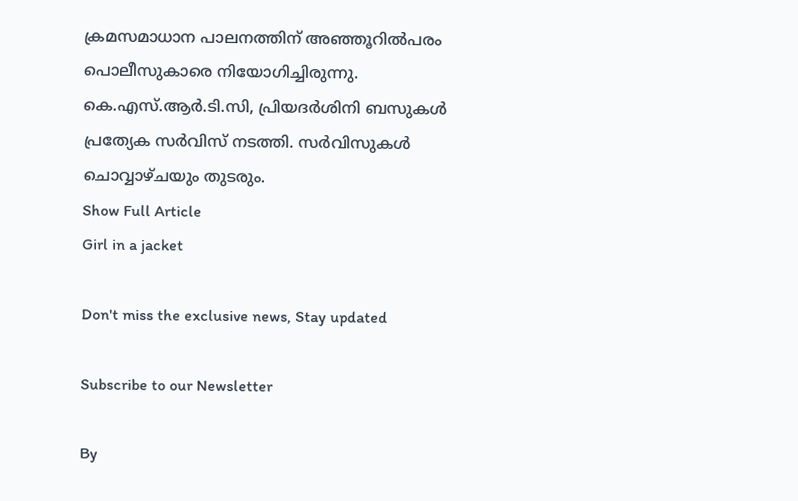ക്രമസമാധാന പാലനത്തിന് അഞ്ഞൂറിൽപരം പൊലീസുകാരെ നിയോഗിച്ചിരുന്നു. കെ.എസ്.ആർ.ടി.സി, പ്രിയദർശിനി ബസുകൾ പ്രത്യേക സർവിസ് നടത്തി. സർവിസുകൾ ചൊവ്വാഴ്ചയും തുടരും.
Show Full Article
Girl in a jacket

Don't miss the exclusive news, Stay updated

Subscribe to our Newsletter

By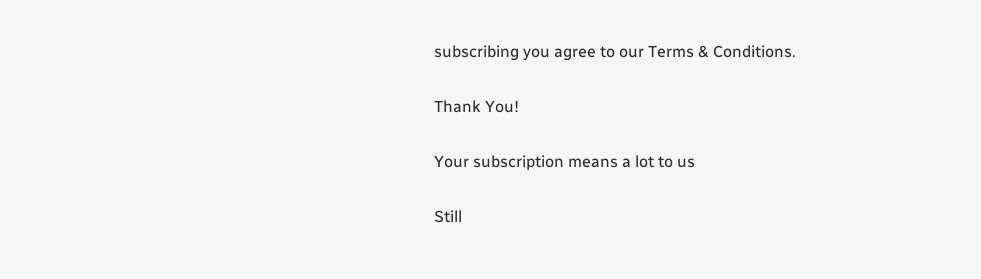subscribing you agree to our Terms & Conditions.

Thank You!

Your subscription means a lot to us

Still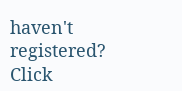haven't registered? Click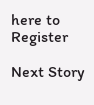here to Register

Next Story